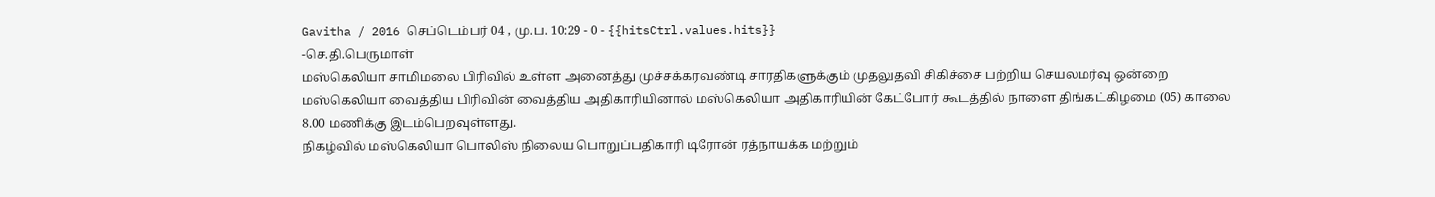Gavitha / 2016 செப்டெம்பர் 04 , மு.ப. 10:29 - 0 - {{hitsCtrl.values.hits}}
-செ.தி.பெருமாள்
மஸ்கெலியா சாமிமலை பிரிவில் உள்ள அனைத்து முச்சக்கரவண்டி சாரதிகளுக்கும் முதலுதவி சிகிச்சை பற்றிய செயலமர்வு ஒன்றை மஸ்கெலியா வைத்திய பிரிவின் வைத்திய அதிகாரியினால் மஸ்கெலியா அதிகாரியின் கேட்போர் கூடத்தில் நாளை திங்கட்கிழமை (05) காலை 8.00 மணிக்கு இடம்பெறவுள்ளது.
நிகழ்வில் மஸ்கெலியா பொலிஸ் நிலைய பொறுப்பதிகாரி டிரோன் ரத்நாயக்க மற்றும்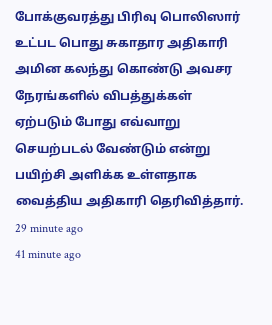போக்குவரத்து பிரிவு பொலிஸார் உட்பட பொது சுகாதார அதிகாரி அமின கலந்து கொண்டு அவசர நேரங்களில் விபத்துக்கள் ஏற்படும் போது எவ்வாறு செயற்படல் வேண்டும் என்று பயிற்சி அளிக்க உள்ளதாக வைத்திய அதிகாரி தெரிவித்தார்.
29 minute ago
41 minute ago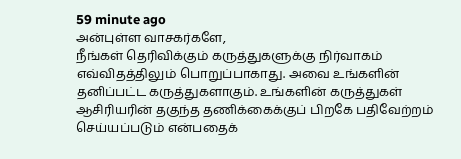59 minute ago
அன்புள்ள வாசகர்களே,
நீங்கள் தெரிவிக்கும் கருத்துகளுக்கு நிர்வாகம் எவ்விதத்திலும் பொறுப்பாகாது. அவை உங்களின் தனிப்பட்ட கருத்துகளாகும். உங்களின் கருத்துகள் ஆசிரியரின் தகுந்த தணிக்கைக்குப் பிறகே பதிவேற்றம் செய்யப்படும் என்பதைக்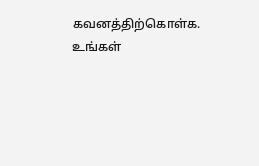கவனத்திற்கொள்க. உங்கள்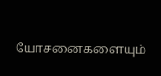யோசனைகளையும்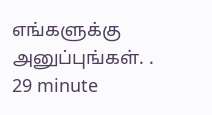எங்களுக்கு அனுப்புங்கள். .
29 minute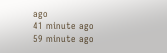ago
41 minute ago
59 minute ago